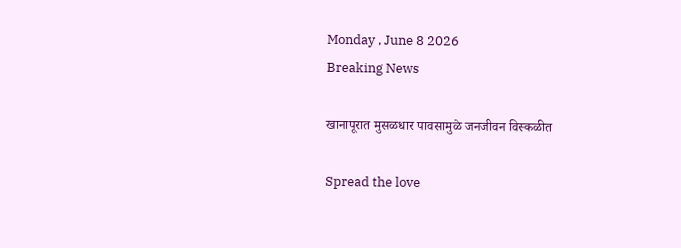Monday , June 8 2026
Breaking News

खानापूरात मुसळधार पावसामुळे जनजीवन विस्कळीत

Spread the love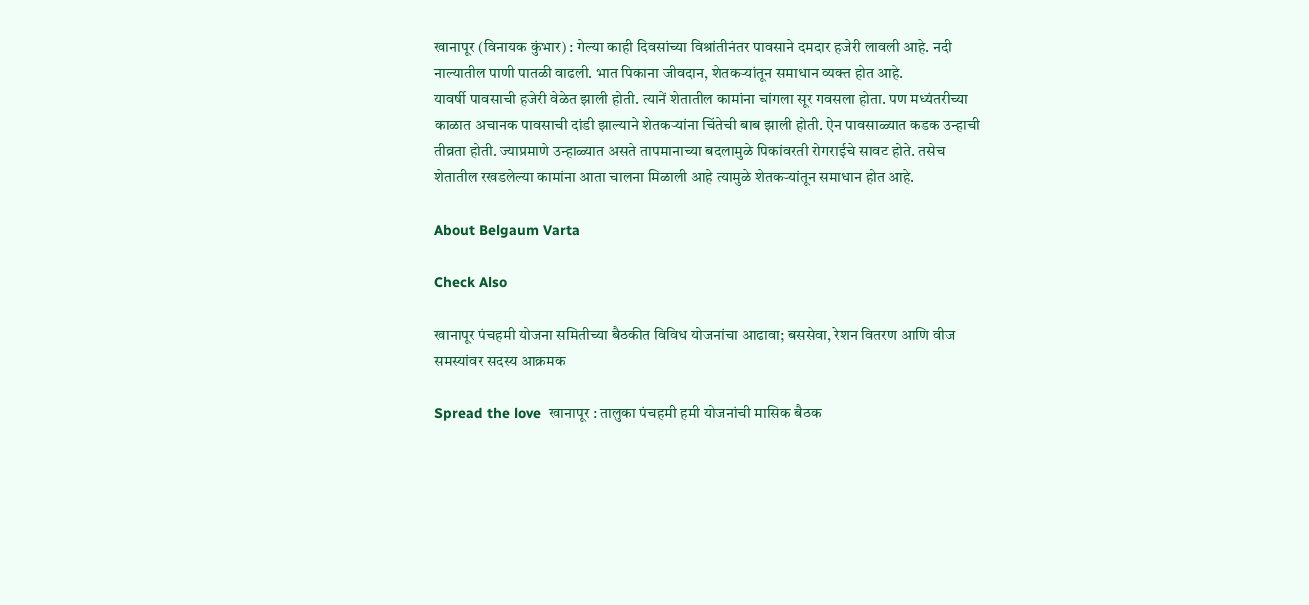खानापूर (विनायक कुंभार) : गेल्या काही दिवसांच्या विश्रांतीनंतर पावसाने दमदार हजेरी लावली आहे. नदी नाल्यातील पाणी पातळी वाढली. भात पिकाना जीवदान, शेतकऱ्यांतून समाधान व्यक्त होत आहे.
यावर्षी पावसाची हजेरी वेळेत झाली होती. त्यानें शेतातील कामांना चांगला सूर गवसला होता. पण मध्यंतरीच्या काळात अचानक पावसाची दांडी झाल्याने शेतकऱ्यांना चिंतेची बाब झाली होती. ऐन पावसाळ्यात कडक उन्हाची तीव्रता होती. ज्याप्रमाणे उन्हाळ्यात असते तापमानाच्या बदलामुळे पिकांवरती रोगराईचे सावट होते. तसेच शेतातील रखडलेल्या कामांना आता चालना मिळाली आहे त्यामुळे शेतकऱ्यांतून समाधान होत आहे.

About Belgaum Varta

Check Also

खानापूर पंचहमी योजना समितीच्या बैठकीत विविध योजनांचा आढावा; बससेवा, रेशन वितरण आणि वीज समस्यांवर सदस्य आक्रमक

Spread the love  खानापूर : तालुका पंचहमी हमी योजनांची मासिक बैठक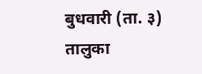बुधवारी (ता. ३) तालुका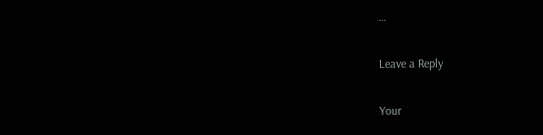…

Leave a Reply

Your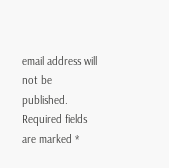email address will not be published. Required fields are marked *